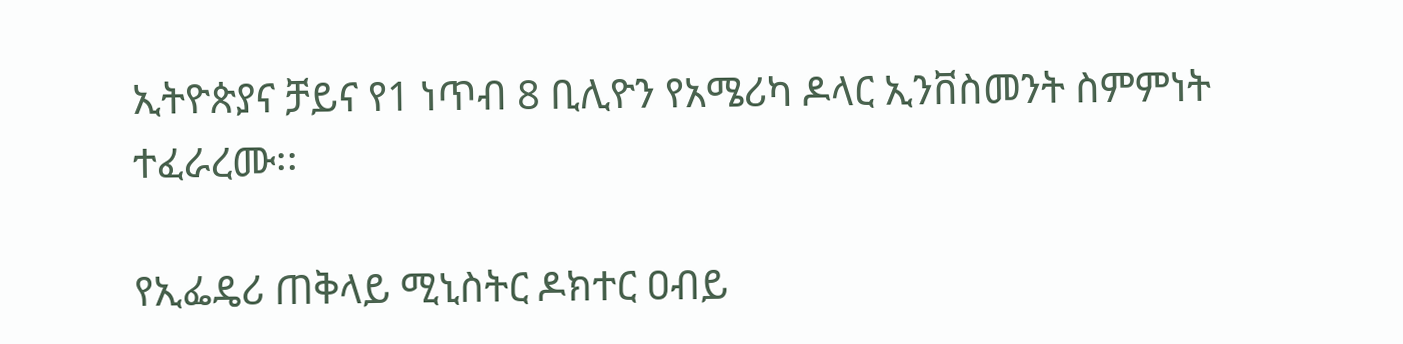ኢትዮጵያና ቻይና የ1 ነጥብ 8 ቢሊዮን የአሜሪካ ዶላር ኢንቨስመንት ስምምነት ተፈራረሙ፡፡

የኢፌዴሪ ጠቅላይ ሚኒስትር ዶክተር ዐብይ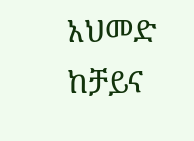አህመድ ከቻይና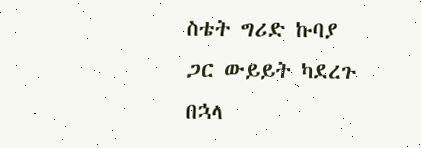ስቴት ግሪድ ኩባያ ጋር ውይይት ካደረጉ በኋላ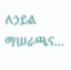ለኃይል ማሠራጫና…